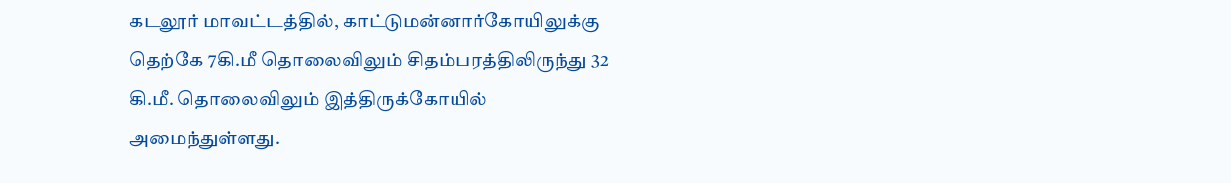கடலூர் மாவட்டத்தில், காட்டுமன்னார்கோயிலுக்கு தெற்கே 7கி.மீ தொலைவிலும் சிதம்பரத்திலிருந்து 32 கி.மீ. தொலைவிலும் இத்திருக்கோயில் அமைந்துள்ளது.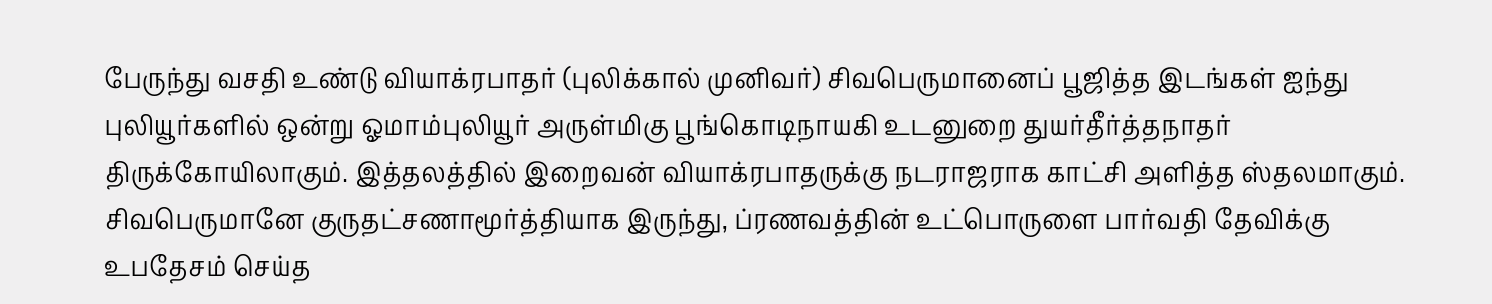பேருந்து வசதி உண்டு வியாக்ரபாதர் (புலிக்கால் முனிவர்) சிவபெருமானைப் பூஜித்த இடங்கள் ஐந்து புலியூர்களில் ஒன்று ஓமாம்புலியூர் அருள்மிகு பூங்கொடிநாயகி உடனுறை துயர்தீர்த்தநாதர் திருக்கோயிலாகும். இத்தலத்தில் இறைவன் வியாக்ரபாதருக்கு நடராஜராக காட்சி அளித்த ஸ்தலமாகும். சிவபெருமானே குருதட்சணாமூர்த்தியாக இருந்து, ப்ரணவத்தின் உட்பொருளை பார்வதி தேவிக்கு உபதேசம் செய்த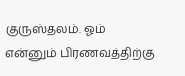குருஸ்தலம். ஓம் என்னும் பிரணவத்திற்கு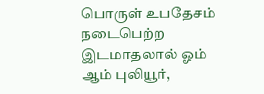பொருள் உபதேசம் நடைபெற்ற இடமாதலால் ஓம் ஆம் புலியூர்,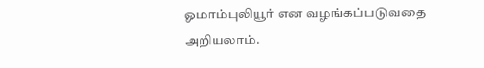ஓமாம்புலியூர் என வழங்கப்படுவதை அறியலாம்.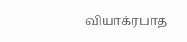வியாக்ரபாத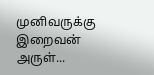முனிவருக்கு இறைவன் அருள்...